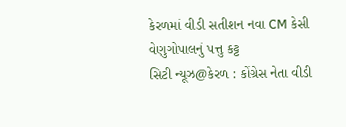કેરળમાં વીડી સતીશન નવા CM કેસી વેણુગોપાલનું પત્તુ કટ્ટ
સિટી ન્યૂઝ@કેરળ : કોંગ્રેસ નેતા વીડી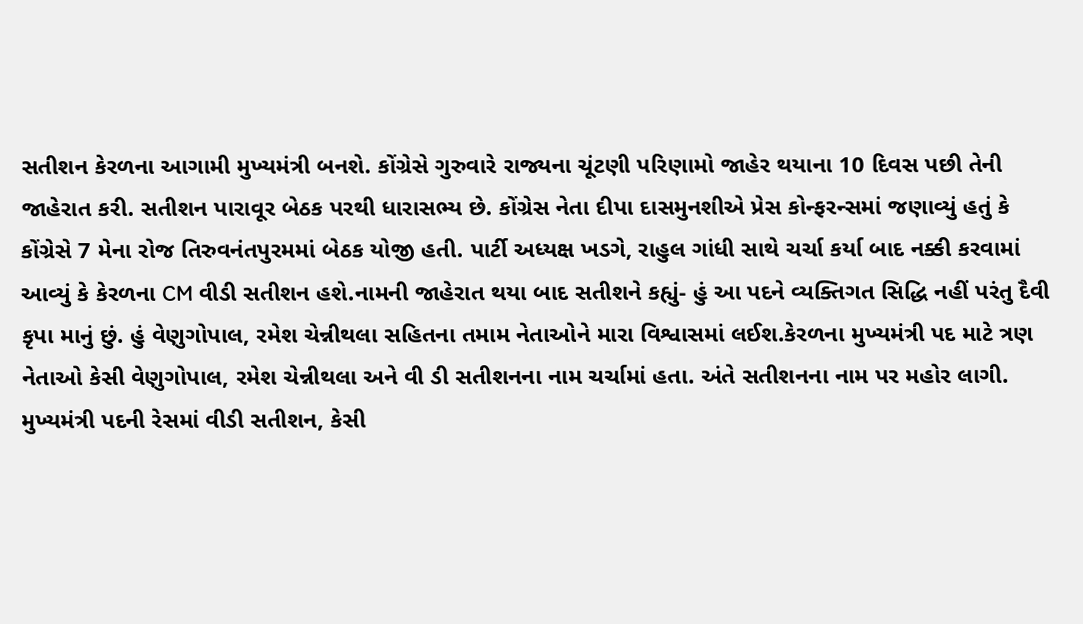સતીશન કેરળના આગામી મુખ્યમંત્રી બનશે. કોંગ્રેસે ગુરુવારે રાજ્યના ચૂંટણી પરિણામો જાહેર થયાના 10 દિવસ પછી તેની જાહેરાત કરી. સતીશન પારાવૂર બેઠક પરથી ધારાસભ્ય છે. કોંગ્રેસ નેતા દીપા દાસમુનશીએ પ્રેસ કોન્ફરન્સમાં જણાવ્યું હતું કે કોંગ્રેસે 7 મેના રોજ તિરુવનંતપુરમમાં બેઠક યોજી હતી. પાર્ટી અધ્યક્ષ ખડગે, રાહુલ ગાંધી સાથે ચર્ચા કર્યા બાદ નક્કી કરવામાં આવ્યું કે કેરળના CM વીડી સતીશન હશે.નામની જાહેરાત થયા બાદ સતીશને કહ્યું- હું આ પદને વ્યક્તિગત સિદ્ધિ નહીં પરંતુ દૈવી કૃપા માનું છું. હું વેણુગોપાલ, રમેશ ચેન્નીથલા સહિતના તમામ નેતાઓને મારા વિશ્વાસમાં લઈશ.કેરળના મુખ્યમંત્રી પદ માટે ત્રણ નેતાઓ કેસી વેણુગોપાલ, રમેશ ચેન્નીથલા અને વી ડી સતીશનના નામ ચર્ચામાં હતા. અંતે સતીશનના નામ પર મહોર લાગી.
મુખ્યમંત્રી પદની રેસમાં વીડી સતીશન, કેસી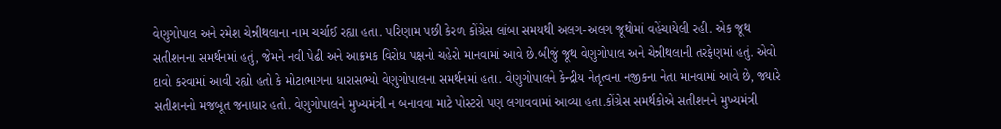વેણુગોપાલ અને રમેશ ચેન્નીથલાના નામ ચર્ચાઈ રહ્યા હતા. પરિણામ પછી કેરળ કોંગ્રેસ લાંબા સમયથી અલગ-અલગ જૂથોમાં વહેંચાયેલી રહી. એક જૂથ સતીશનના સમર્થનમાં હતું, જેમને નવી પેઢી અને આક્રમક વિરોધ પક્ષનો ચહેરો માનવામાં આવે છે.બીજું જૂથ વેણુગોપાલ અને ચેન્નીથલાની તરફેણમાં હતું. એવો દાવો કરવામાં આવી રહ્યો હતો કે મોટાભાગના ધારાસભ્યો વેણુગોપાલના સમર્થનમાં હતા. વેણુગોપાલને કેન્દ્રીય નેતૃત્વના નજીકના નેતા માનવામાં આવે છે, જ્યારે સતીશનનો મજબૂત જનાધાર હતો. વેણુગોપાલને મુખ્યમંત્રી ન બનાવવા માટે પોસ્ટરો પણ લગાવવામાં આવ્યા હતા.કોંગ્રેસ સમર્થકોએ સતીશનને મુખ્યમંત્રી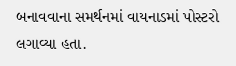બનાવવાના સમર્થનમાં વાયનાડમાં પોસ્ટરો લગાવ્યા હતા.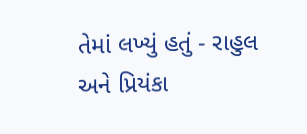તેમાં લખ્યું હતું - રાહુલ અને પ્રિયંકા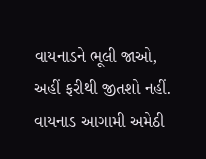વાયનાડને ભૂલી જાઓ, અહીં ફરીથી જીતશો નહીં. વાયનાડ આગામી અમેઠી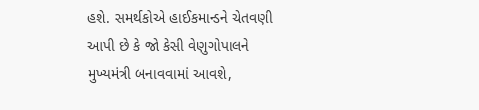હશે. સમર્થકોએ હાઈકમાન્ડને ચેતવણી આપી છે કે જો કેસી વેણુગોપાલને મુખ્યમંત્રી બનાવવામાં આવશે,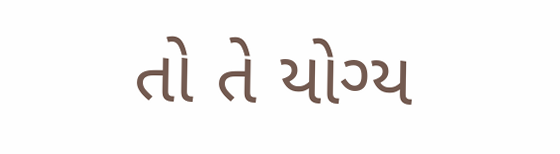તો તે યોગ્ય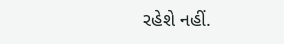રહેશે નહીં.